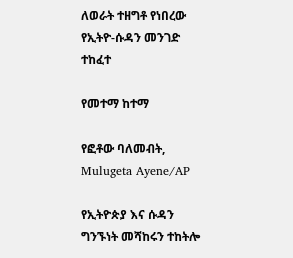ለወራት ተዘግቶ የነበረው የኢትዮ-ሱዳን መንገድ ተከፈተ

የመተማ ከተማ

የፎቶው ባለመብት, Mulugeta Ayene/AP

የኢትዮጵያ እና ሱዳን ግንኙነት መሻከሩን ተከትሎ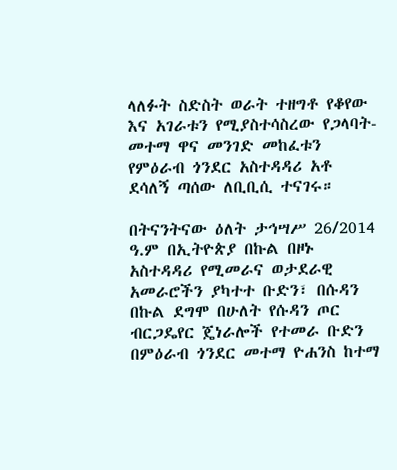ላለፉት ስድስት ወራት ተዘግቶ የቆየው እና አገራቱን የሚያስተሳስረው የጋላባት- መተማ ዋና መንገድ መከፈቱን የምዕራብ ጎንደር አስተዳዳሪ አቶ ደሳለኝ ጣሰው ለቢቢሲ ተናገሩ።

በትናንትናው ዕለት ታኅሣሥ 26/2014 ዓ.ም በኢትዮጵያ በኩል በዞኑ አስተዳዳሪ የሚመራና ወታደራዊ አመራሮችን ያካተተ ቡድን፣ በሱዳን በኩል ደግሞ በሁለት የሱዳን ጦር ብርጋዴየር ጄነራሎች የተመራ ቡድን በምዕራብ ጎንደር መተማ ዮሐንስ ከተማ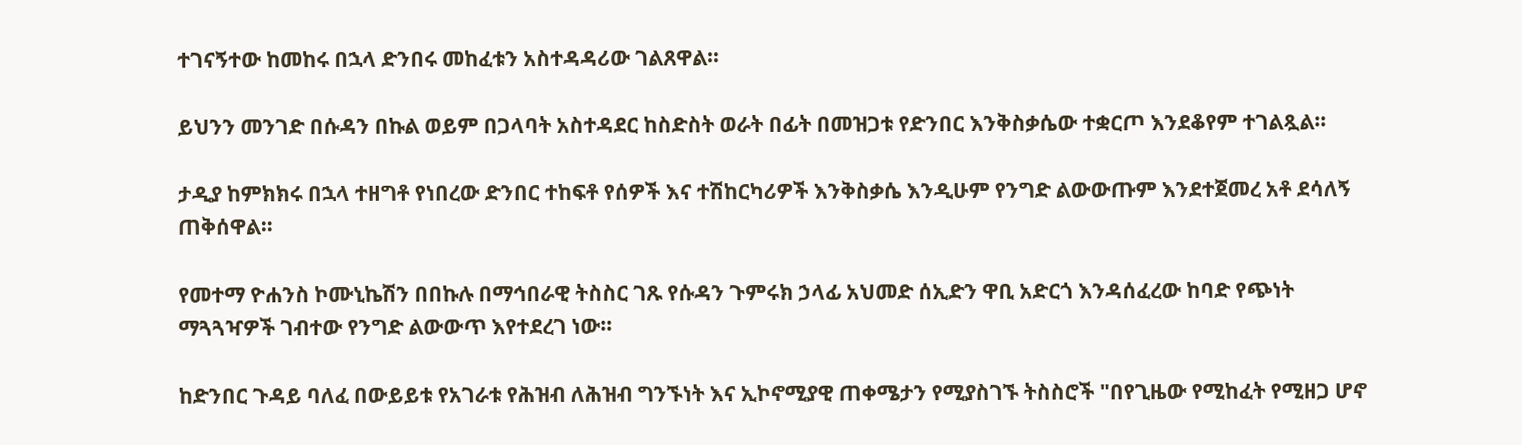ተገናኝተው ከመከሩ በኋላ ድንበሩ መከፈቱን አስተዳዳሪው ገልጸዋል።

ይህንን መንገድ በሱዳን በኩል ወይም በጋላባት አስተዳደር ከስድስት ወራት በፊት በመዝጋቱ የድንበር እንቅስቃሴው ተቋርጦ እንደቆየም ተገልጿል።

ታዲያ ከምክክሩ በኋላ ተዘግቶ የነበረው ድንበር ተከፍቶ የሰዎች እና ተሽከርካሪዎች እንቅስቃሴ እንዲሁም የንግድ ልውውጡም እንደተጀመረ አቶ ደሳለኝ ጠቅሰዋል።

የመተማ ዮሐንስ ኮሙኒኬሽን በበኩሉ በማኅበራዊ ትስስር ገጹ የሱዳን ጉምሩክ ኃላፊ አህመድ ሰኢድን ዋቢ አድርጎ እንዳሰፈረው ከባድ የጭነት ማጓጓዣዎች ገብተው የንግድ ልውውጥ እየተደረገ ነው።

ከድንበር ጉዳይ ባለፈ በውይይቱ የአገራቱ የሕዝብ ለሕዝብ ግንኙነት እና ኢኮኖሚያዊ ጠቀሜታን የሚያስገኙ ትስስሮች "በየጊዜው የሚከፈት የሚዘጋ ሆኖ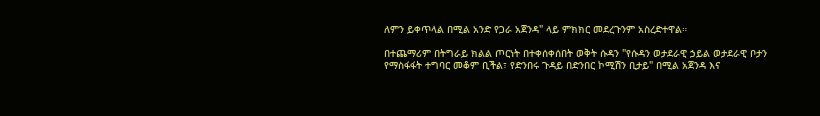ለምን ይቀጥላል በሚል አንድ የጋራ አጀንዳ" ላይ ምክክር መደረጉንም አስረድተዋል።

በተጨማሪም በትግራይ ክልል ጦርነት በተቀሰቀሰበት ወቅት ሱዳን "የሱዳን ወታደራዊ ኃይል ወታደራዊ ቦታን የማስፋፋት ተግባር መቆም ቢችል፣ የድንበሩ ጉዳይ በድንበር ኮሚሽን ቢታይ" በሚል አጀንዳ እና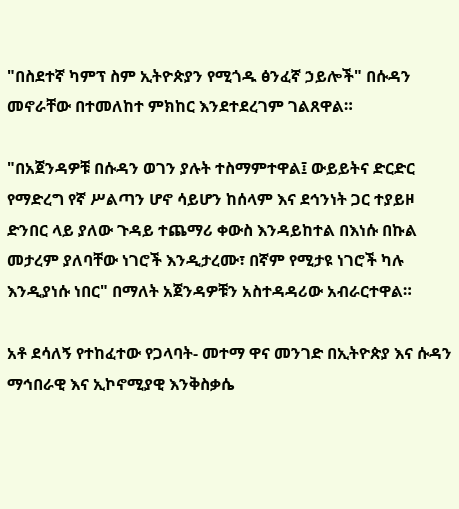"በስደተኛ ካምፕ ስም ኢትዮጵያን የሚጎዱ ፅንፈኛ ኃይሎች" በሱዳን መኖራቸው በተመለከተ ምክከር እንደተደረገም ገልጸዋል።

"በአጀንዳዎቹ በሱዳን ወገን ያሉት ተስማምተዋል፤ ውይይትና ድርድር የማድረግ የኛ ሥልጣን ሆኖ ሳይሆን ከሰላም እና ደኅንነት ጋር ተያይዞ ድንበር ላይ ያለው ጉዳይ ተጨማሪ ቀውስ እንዳይከተል በእነሱ በኩል መታረም ያለባቸው ነገሮች እንዲታረሙ፣ በኛም የሚታዩ ነገሮች ካሉ እንዲያነሱ ነበር" በማለት አጀንዳዎቹን አስተዳዳሪው አብራርተዋል።

አቶ ደሳለኝ የተከፈተው የጋላባት- መተማ ዋና መንገድ በኢትዮጵያ እና ሱዳን ማኅበራዊ እና ኢኮኖሚያዊ እንቅስቃሴ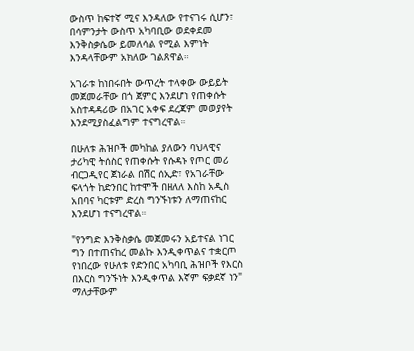ውስጥ ከፍተኛ ሚና እንዳለው የተናገሩ ሲሆን፣ በሳምንታት ውስጥ አካባቢው ወደቀደመ እንቅስቃሴው ይመለሳል የሚል እምነት እንዳላቸውም አክለው ገልጸዋል።

አገራቱ ከነበሩበት ውጥረት ተላቀው ውይይት መጀመራቸው በጎ ጀምር እንደሆነ የጠቀሱት አስተዳዳሪው በአገር አቀፍ ደረጃም መወያየት እንደሚያስፈልግም ተናግረዋል።

በሁለቱ ሕዝቦች መካከል ያለውን ባህላዊና ታሪካዊ ትሰስር የጠቀሱት የሱዳኑ የጦር መሪ ብርጋዲየር ጀነራል በሽር ሰኢድ፣ የአገራቸው ፍላጎት ከድንበር ከተሞች በዘለለ እስከ አዲስ አበባና ካርቱም ድረስ ግንኙነቱን ለማጠናከር እንደሆነ ተናግረዋል።

"የንግድ እንቅስቃሴ መጀመሩን አይተናል ነገር ግን በተጠናከረ መልኩ እንዲቀጥልና ተቋርጦ የነበረው የሁለቱ የድንበር አካባቢ ሕዝቦች የእርስ በእርስ ግንኙነት እንዲቀጥል እኛም ፍቃደኛ ነን" ማለታቸውም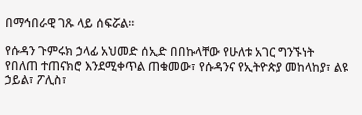በማኅበራዊ ገጹ ላይ ሰፍሯል።

የሱዳን ጉምሩክ ኃላፊ አህመድ ሰኢድ በበኩላቸው የሁለቱ አገር ግንኙነት የበለጠ ተጠናክሮ እንደሚቀጥል ጠቁመው፣ የሱዳንና የኢትዮጵያ መከላከያ፣ ልዩ ኃይል፣ ፖሊስ፣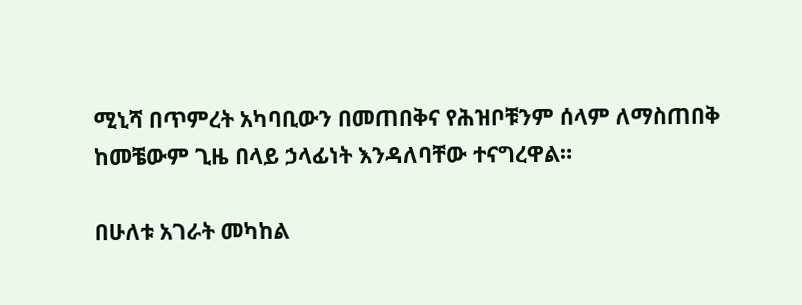ሚኒሻ በጥምረት አካባቢውን በመጠበቅና የሕዝቦቹንም ሰላም ለማስጠበቅ ከመቼውም ጊዜ በላይ ኃላፊነት እንዳለባቸው ተናግረዋል።

በሁለቱ አገራት መካከል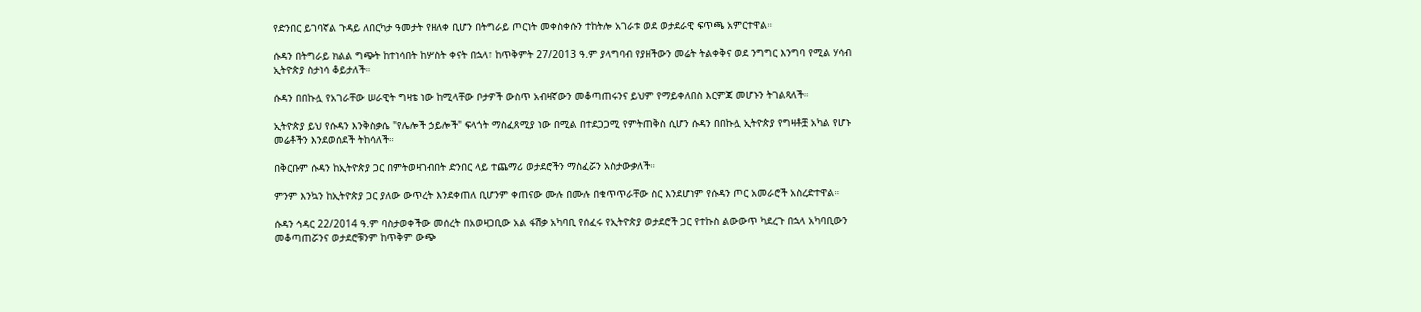የድንበር ይገባኛል ጉዳይ ለበርካታ ዓመታት የዘለቀ ቢሆን በትግራይ ጦርነት መቀስቀሱን ተከትሎ አገራቱ ወደ ወታደራዊ ፍጥጫ አምርተዋል።

ሱዳን በትግራይ ክልል ግጭት ከተነሳበት ከሦስት ቀናት በኋላ፣ ከጥቅምት 27/2013 ዓ.ም ያላግባብ የያዘችውን መሬት ትልቀቅና ወደ ንግግር እንግባ የሚል ሃሳብ ኢትዮጵያ ስታነሳ ቆይታለች።

ሱዳን በበኩሏ የአገራቸው ሠራዊት ግዛቴ ነው ከሚላቸው ቦታዎች ውስጥ አብዛኛውን መቆጣጠሩንና ይህም የማይቀለበስ እርምጃ መሆኑን ትገልጻለች።

ኢትዮጵያ ይህ የሱዳን እንቅስቃሴ "የሌሎች ኃይሎች" ፍላጎት ማስፈጸሚያ ነው በሚል በተደጋጋሚ የምትጠቅስ ሲሆን ሱዳን በበኩሏ ኢትዮጵያ የግዛቶቿ አካል የሆኑ መሬቶችን እንደወሰደች ትከሳለች።

በቅርቡም ሱዳን ከኢትዮጵያ ጋር በምትወዛገብበት ድንበር ላይ ተጨማሪ ወታደሮችን ማስፈሯን አስታውቃለች።

ምንም እንኳን ከኢትዮጵያ ጋር ያለው ውጥረት እንደቀጠለ ቢሆንም ቀጠናው ሙሉ በሙሉ በቁጥጥራቸው ስር እንደሆነም የሱዳን ጦር አመራሮች አስረድተዋል።

ሱዳን ኅዳር 22/2014 ዓ.ም ባስታወቀችው መሰረት በአወዛጋቢው አል ፋሽቃ አካባቢ የሰፈሩ የኢትዮጵያ ወታደሮች ጋር የተኩስ ልውውጥ ካደረጉ በኋላ አካባቢውን መቆጣጠሯንና ወታደሮቹንም ከጥቅም ውጭ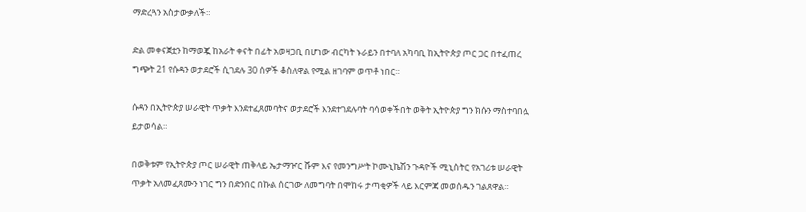ማድረጓን አስታውቃለች።

ድል መቀናጀቷን ከማወጇ ከአራት ቀናት በፊት አወዛጋቢ በሆነው ብርካት ኑራይን በተባለ አካባቢ ከኢትዮጵያ ጦር ጋር በተፈጠረ ግጭት 21 የሱዳን ወታደሮች ሲገደሉ 30 ሰዎች ቆስለዋል የሚል ዘገባም ወጥቶ ነበር።

ሱዳን በኢትዮጵያ ሠራዊት ጥቃት እንደተፈጸመባትና ወታደሮች እንደተገደሉባት ባሳወቀችበት ወቅት ኢትዮጵያ ግን ክሱን ማስተባበሏ ይታወሳል።

በወቅቱም የኢትዮጵያ ጦር ሠራዊት ጠቅላይ ኤታማዦር ሹም እና የመንግሥት ኮሙኒኬሽን ጉዳዮች ሚኒስትር የአገሪቱ ሠራዊት ጥቃት አለመፈጸሙን ነገር ግን በድንበር በኩል ሰርገው ለመግባት በሞከሩ ታጣቂዎች ላይ እርምጃ መወሰዱን ገልጸዋል።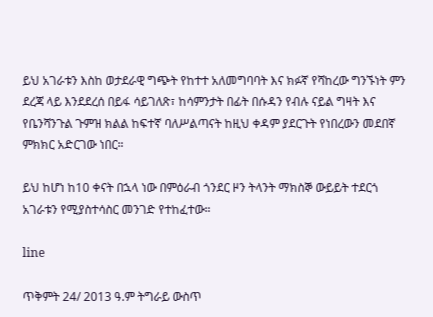ይህ አገራቱን እስከ ወታደራዊ ግጭት የከተተ አለመግባባት እና ክፉኛ የሻከረው ግንኙነት ምን ደረጃ ላይ እንደደረሰ በይፋ ሳይገለጽ፣ ከሳምንታት በፊት በሱዳን የብሉ ናይል ግዛት እና የቤንሻንጉል ጉምዝ ክልል ከፍተኛ ባለሥልጣናት ከዚህ ቀዳም ያደርጉት የነበረውን መደበኛ ምክክር አድርገው ነበር።

ይህ ከሆነ ከ10 ቀናት በኋላ ነው በምዕራብ ጎንደር ዞን ትላንት ማክስኞ ውይይት ተደርጎ አገራቱን የሚያስተሳስር መንገድ የተከፈተው።

line

ጥቅምት 24/ 2013 ዓ.ም ትግራይ ውስጥ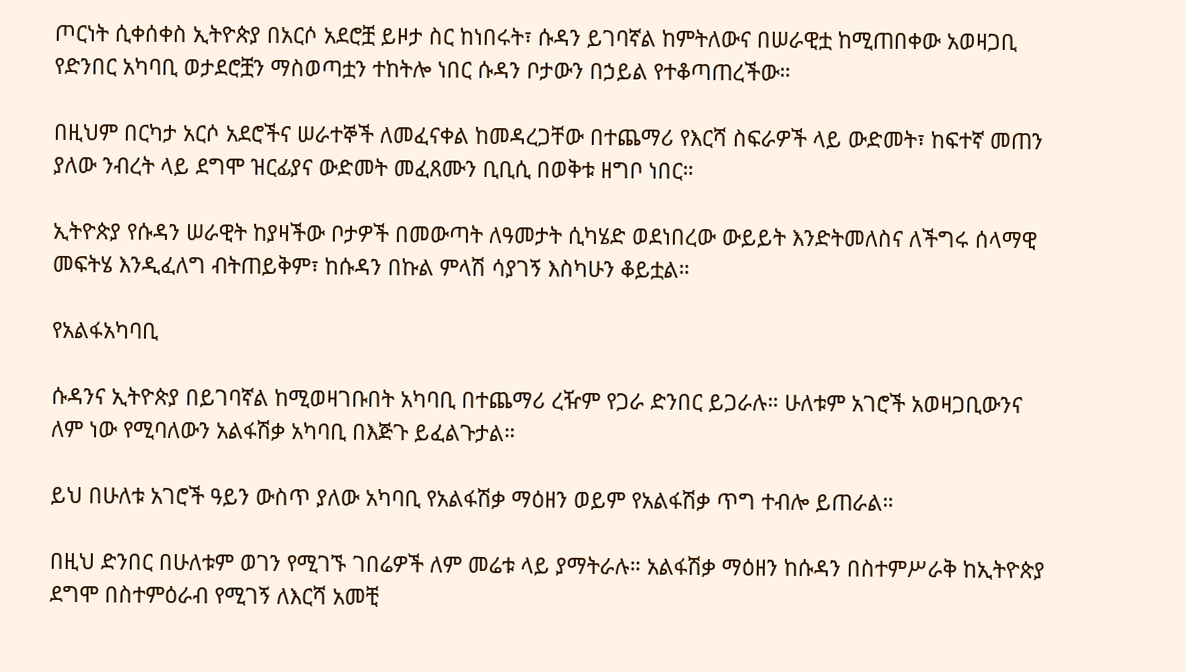ጦርነት ሲቀሰቀስ ኢትዮጵያ በአርሶ አደሮቿ ይዞታ ስር ከነበሩት፣ ሱዳን ይገባኛል ከምትለውና በሠራዊቷ ከሚጠበቀው አወዛጋቢ የድንበር አካባቢ ወታደሮቿን ማስወጣቷን ተከትሎ ነበር ሱዳን ቦታውን በኃይል የተቆጣጠረችው።

በዚህም በርካታ አርሶ አደሮችና ሠራተኞች ለመፈናቀል ከመዳረጋቸው በተጨማሪ የእርሻ ስፍራዎች ላይ ውድመት፣ ከፍተኛ መጠን ያለው ንብረት ላይ ደግሞ ዝርፊያና ውድመት መፈጸሙን ቢቢሲ በወቅቱ ዘግቦ ነበር።

ኢትዮጵያ የሱዳን ሠራዊት ከያዛችው ቦታዎች በመውጣት ለዓመታት ሲካሄድ ወደነበረው ውይይት እንድትመለስና ለችግሩ ሰላማዊ መፍትሄ እንዲፈለግ ብትጠይቅም፣ ከሱዳን በኩል ምላሽ ሳያገኝ እስካሁን ቆይቷል።

የአልፋአካባቢ

ሱዳንና ኢትዮጵያ በይገባኛል ከሚወዛገቡበት አካባቢ በተጨማሪ ረዥም የጋራ ድንበር ይጋራሉ። ሁለቱም አገሮች አወዛጋቢውንና ለም ነው የሚባለውን አልፋሽቃ አካባቢ በእጅጉ ይፈልጉታል።

ይህ በሁለቱ አገሮች ዓይን ውስጥ ያለው አካባቢ የአልፋሽቃ ማዕዘን ወይም የአልፋሽቃ ጥግ ተብሎ ይጠራል።

በዚህ ድንበር በሁለቱም ወገን የሚገኙ ገበሬዎች ለም መሬቱ ላይ ያማትራሉ። አልፋሽቃ ማዕዘን ከሱዳን በስተምሥራቅ ከኢትዮጵያ ደግሞ በስተምዕራብ የሚገኝ ለእርሻ አመቺ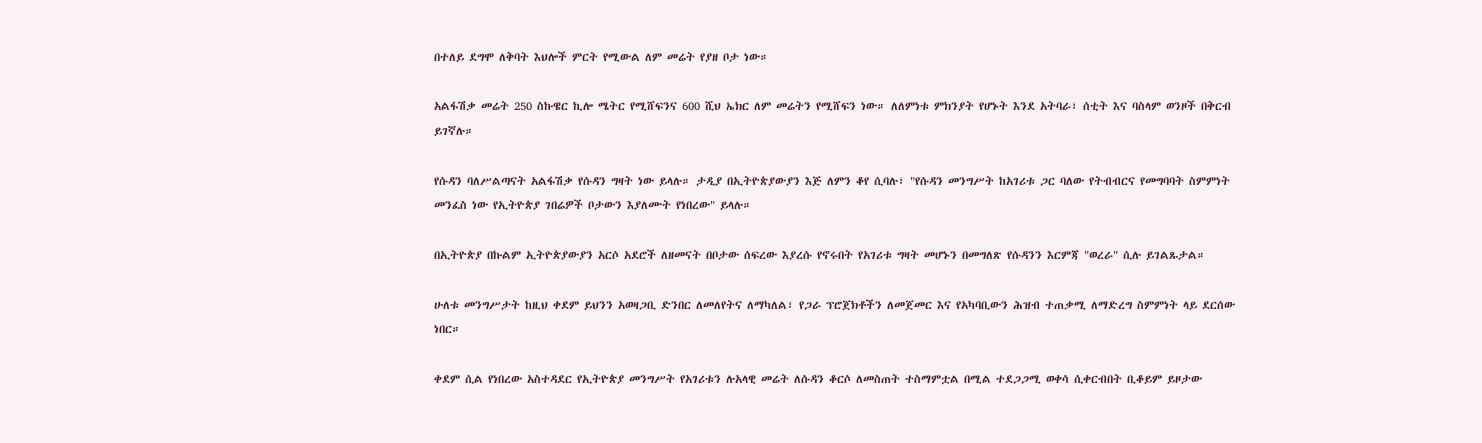በተለይ ደግሞ ለቅባት እህሎች ምርት የሚውል ለም መሬት የያዘ ቦታ ነው።

አልፋሽቃ መሬት 250 ስኩዌር ኪሎ ሜትር የሚሸፍንና 600 ሺህ ኤክር ለም መሬትን የሚሸፍን ነው። ለለምነቱ ምክንያት የሆኑት እንደ አትባራ፣ ሰቲት እና ባስላም ወንዞች በቅርብ ይገኛሉ።

የሱዳን ባለሥልጣናት አልፋሽቃ የሱዳን ግዛት ነው ይላሉ። ታዲያ በኢትዮጵያውያን እጅ ለምን ቆየ ሲባሉ፣ "የሱዳን መንግሥት ከአገሪቱ ጋር ባለው የትብብርና የመግባባት ስምምነት መንፈስ ነው የኢትዮጵያ ገበሬዎች ቦታውን እያለሙት የነበረው" ይላሉ።

በኢትዮጵያ በኩልም ኢትዮጵያውያን አርሶ አደሮች ለዘመናት በቦታው ሰፍረው እያረሱ የኖሩበት የአገሪቱ ግዛት መሆኑን በመግለጽ የሱዳንን እርምጃ "ወረራ" ሲሉ ይገልጹታል።

ሁለቱ መንግሥታት ከዚህ ቀደም ይህንን አወዛጋቢ ድንበር ለመለየትና ለማካለል፣ የጋራ ፕሮጀክቶችን ለመጀመር እና የአካባቢውን ሕዝብ ተጠቃሚ ለማድረግ ስምምነት ላይ ደርሰው ነበር።

ቀደም ሲል የነበረው አስተዳደር የኢትዮጵያ መንግሥት የአገሪቱን ሉአላዊ መሬት ለሱዳን ቆርሶ ለመስጠት ተስማምቷል በሚል ተደጋጋሚ ወቀሳ ሲቀርብበት ቢቆይም ይዞታው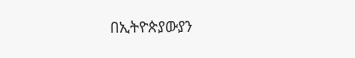በኢትዮጵያውያን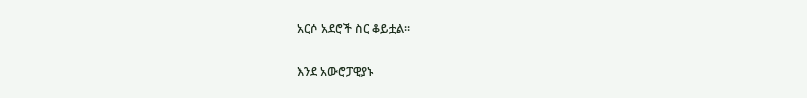አርሶ አደሮች ስር ቆይቷል።

እንደ አውሮፓዊያኑ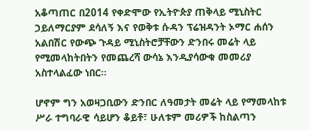አቆጣጠር በ2014 የቀድሞው የኢትዮጵያ ጠቅላይ ሚኒስትር ኃይለማርያም ደሳለኝ እና የወቅቱ ሱዳን ፕሬዝዳንት ኦማር ሐሰን አልበሽር የውጭ ጉዳይ ሚኒስትሮቻቸውን ድንበሩ መሬት ላይ የሚመላከትበትን የመጨረሻ ውሳኔ እንዲያሳውቁ መመሪያ አስተላልፈው ነበር።

ሆኖም ግን አወዛጋቢውን ድንበር ለዓመታት መሬት ላይ የማመላከቱ ሥራ ተግባራዊ ሳይሆን ቆይቶ፣ ሁለቱም መሪዎች ከስልጣን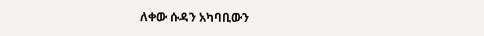ለቀው ሱዳን አካባቢውን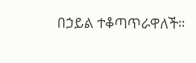በኃይል ተቆጣጥራዋለች።